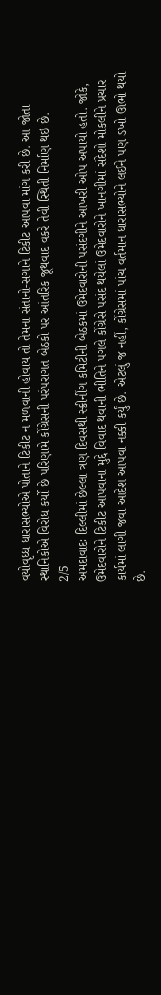વયોવૃધ્ધ ધારાસભ્યોએ પોતાને ટિકીટ ન મળવાની હોવાય તો તેમના સંતાનો-સગાને ટિકીટ આપવા માંગ કરી છે. આ જોતા સ્થાનિકોએ વિરોધ કર્યો છે પરિણામે કોંગ્રેસની પરંપરાગત બેઠકો પર આંતરિક જૂથવાદ વકરે તેવી સ્થિતી નિર્માણ થઇ છે.
2/5
અમદાવાદઃ દિલ્લીમાં છેલ્લા ત્રણ દિવસથી સ્ક્રીનીંગ કમિટીની બેઠકમાં ઉમેદવારોની પસંદગીને આખરી ઓપ અપાયો હતો. જોકે, ઉમેદવારોને ટિકીટ આપવાના મુદ્દે વિવાદ થવાની ભીતિને પગલે કોંગ્રેસે પસંદ થયેલાં ઉમેદવારોને ખાનગીમાં સંદેશો મોકલીને પ્રચાર કાર્યમાં લાગી જવા આદેશ આપવા નક્કી કર્યું છે. એટલું જ નહીં, કોંગ્રેસમાં પાંચ વર્તમાન ધારાસભ્યોને લઈને પણ ડખો ઊભો થયો છે.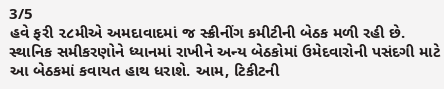3/5
હવે ફરી ૨૮મીએ અમદાવાદમાં જ સ્ક્રીનીંગ કમીટીની બેઠક મળી રહી છે. સ્થાનિક સમીકરણોને ધ્યાનમાં રાખીને અન્ય બેઠકોમાં ઉમેદવારોની પસંદગી માટે આ બેઠકમાં કવાયત હાથ ધરાશે. આમ, ટિકીટની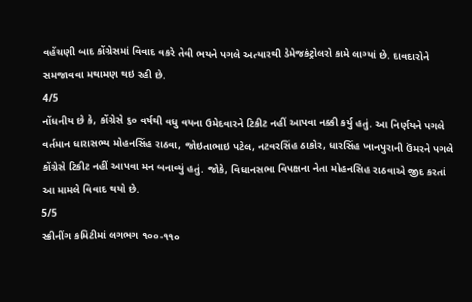વહેંચણી બાદ કોંગ્રેસમાં વિવાદ વકરે તેવી ભયને પગલે અત્યારથી ડેમેજકંટ્રોલરો કામે લાગ્યાં છે. દાવદારોને સમજાવવા મથામણ થઇ રહી છે.
4/5
નોંધનીય છે કે, કોંગ્રેસે ૬૦ વર્ષથી વધુ વયના ઉમેદવારને ટિકીટ નહીં આપવા નક્કી કર્યુ હતું. આ નિર્ણયને પગલે વર્તમાન ધારાસભ્ય મોહનસિંહ રાઠવા, જોઇતાભાઇ પટેલ, નટવરસિંહ ઠાકોર, ધારસિંહ ખાનપુરાની ઉંમરને પગલે કોંગ્રેસે ટિકીટ નહીં આપવા મન બનાવ્યું હતું. જોકે, વિધાનસભા વિપક્ષના નેતા મોહનસિહ રાઠવાએ જીદ કરતાં આ મામલે વિવાદ થયો છે.
5/5
સ્ક્રીનીંગ કમિટીમાં લગભગ ૧૦૦-૧૧૦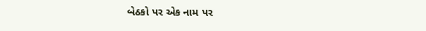બેઠકો પર એક નામ પર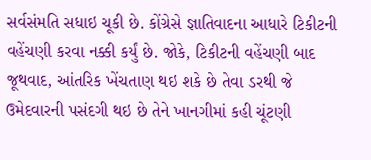સર્વસંમતિ સધાઇ ચૂકી છે. કોંગ્રેસે જ્ઞાતિવાદના આધારે ટિકીટની વહેંચણી કરવા નક્કી કર્યું છે. જોકે, ટિકીટની વહેંચણી બાદ જૂથવાદ, આંતરિક ખેંચતાણ થઇ શકે છે તેવા ડરથી જે ઉમેદવારની પસંદગી થઇ છે તેને ખાનગીમાં કહી ચૂંટણી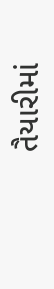તૈયારીમાં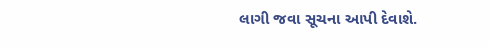લાગી જવા સૂચના આપી દેવાશે.